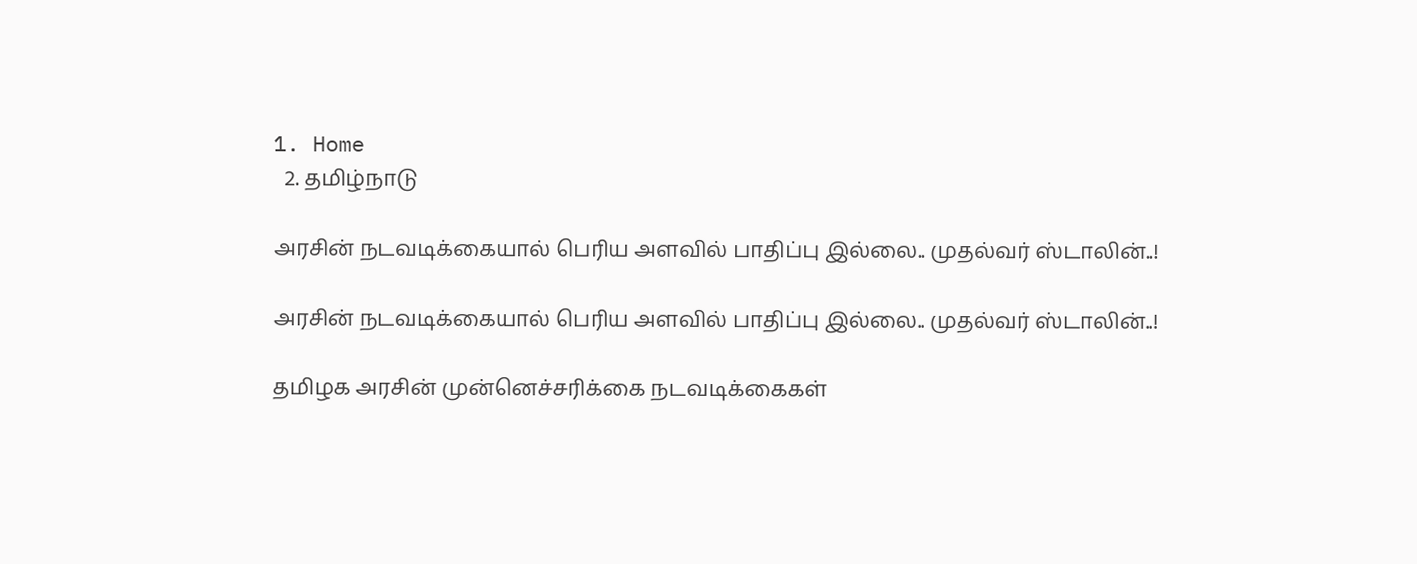1. Home
  2. தமிழ்நாடு

அரசின் நடவடிக்கையால் பெரிய அளவில் பாதிப்பு இல்லை.. முதல்வர் ஸ்டாலின்..!

அரசின் நடவடிக்கையால் பெரிய அளவில் பாதிப்பு இல்லை.. முதல்வர் ஸ்டாலின்..!

தமிழக அரசின் முன்னெச்சரிக்கை நடவடிக்கைகள்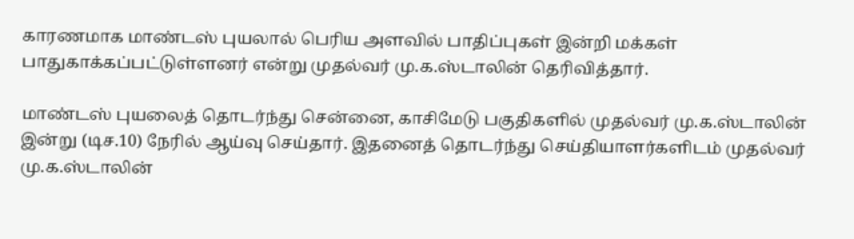காரணமாக மாண்டஸ் புயலால் பெரிய அளவில் பாதிப்புகள் இன்றி மக்கள் பாதுகாக்கப்பட்டுள்ளனர் என்று முதல்வர் மு.க.ஸ்டாலின் தெரிவித்தார்.

மாண்டஸ் புயலைத் தொடர்ந்து சென்னை, காசிமேடு பகுதிகளில் முதல்வர் மு.க.ஸ்டாலின் இன்று (டிச.10) நேரில் ஆய்வு செய்தார். இதனைத் தொடர்ந்து செய்தியாளர்களிடம் முதல்வர் மு.க.ஸ்டாலின்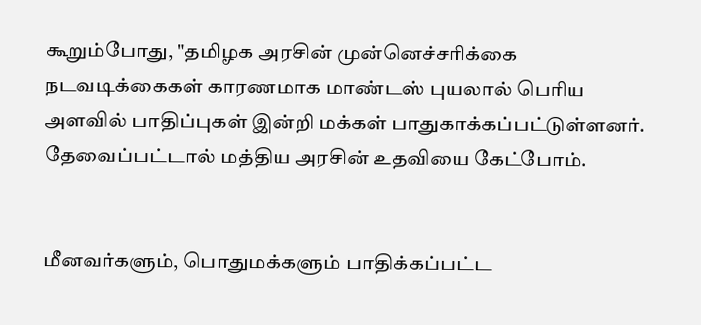கூறும்போது, "தமிழக அரசின் முன்னெச்சரிக்கை நடவடிக்கைகள் காரணமாக மாண்டஸ் புயலால் பெரிய அளவில் பாதிப்புகள் இன்றி மக்கள் பாதுகாக்கப்பட்டுள்ளனர். தேவைப்பட்டால் மத்திய அரசின் உதவியை கேட்போம்.


மீனவர்களும், பொதுமக்களும் பாதிக்கப்பட்ட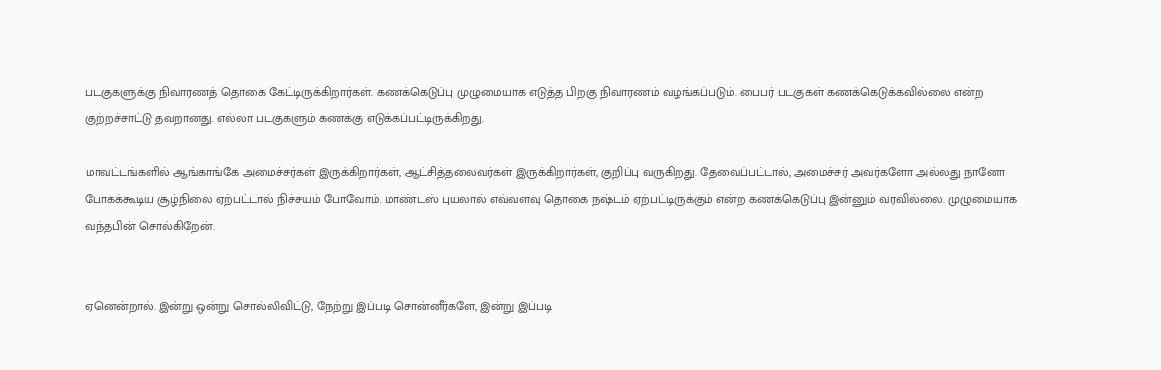படகுகளுக்கு நிவாரணத் தொகை கேட்டிருக்கிறார்கள். கணக்கெடுப்பு முழுமையாக எடுத்த பிறகு நிவாரணம் வழங்கப்படும். பைபர் படகுகள் கணக்கெடுக்கவில்லை என்ற குற்றச்சாட்டு தவறானது. எல்லா படகுகளும் கணக்கு எடுக்கப்பட்டிருக்கிறது.

மாவட்டங்களில் ஆங்காங்கே அமைச்சர்கள் இருக்கிறார்கள், ஆட்சித்தலைவர்கள் இருக்கிறார்கள், குறிப்பு வருகிறது. தேவைப்பட்டால், அமைச்சர் அவர்களோ அல்லது நானோ போகக்கூடிய சூழ்நிலை ஏற்பட்டால் நிச்சயம் போவோம். மாண்டஸ் புயலால் எவ்வளவு தொகை நஷ்டம் ஏற்பட்டிருக்கும் என்ற கணக்கெடுப்பு இன்னும் வரவில்லை. முழுமையாக வந்தபின் சொல்கிறேன்.


ஏனென்றால். இன்று ஒன்று சொல்லிவிட்டு, நேற்று இப்படி சொன்னீர்களே, இன்று இப்படி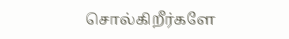சொல்கிறீர்களே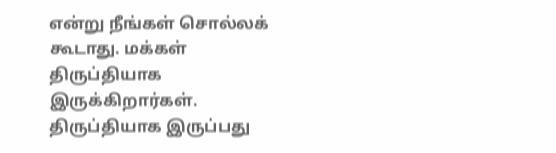என்று நீங்கள் சொல்லக் கூடாது. மக்கள் திருப்தியாக இருக்கிறார்கள். திருப்தியாக இருப்பது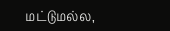மட்டுமல்ல,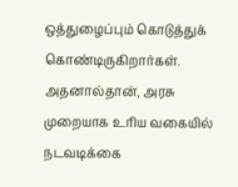ஒத்துழைப்பும் கொடுத்துக் கொண்டிருகிறார்கள். அதனால்தான், அரசு முறையாக உரிய வகையில் நடவடிக்கை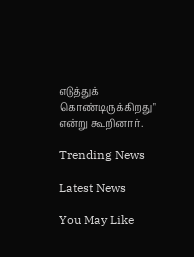எடுத்துக் கொண்டிருக்கிறது" என்று கூறினார்.

Trending News

Latest News

You May Like